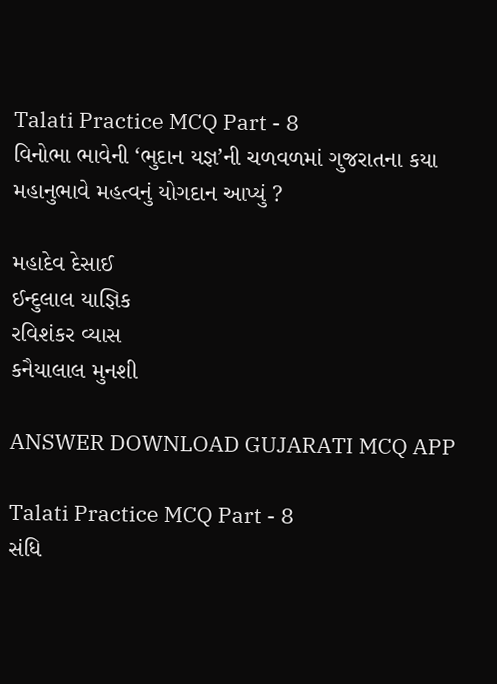Talati Practice MCQ Part - 8
વિનોભા ભાવેની ‘ભુદાન યજ્ઞ’ની ચળવળમાં ગુજરાતના કયા મહાનુભાવે મહત્વનું યોગદાન આપ્યું ?

મહાદેવ દેસાઈ
ઈન્દુલાલ યાજ્ઞિક
રવિશંકર વ્યાસ
કનૈયાલાલ મુનશી

ANSWER DOWNLOAD GUJARATI MCQ APP

Talati Practice MCQ Part - 8
સંધિ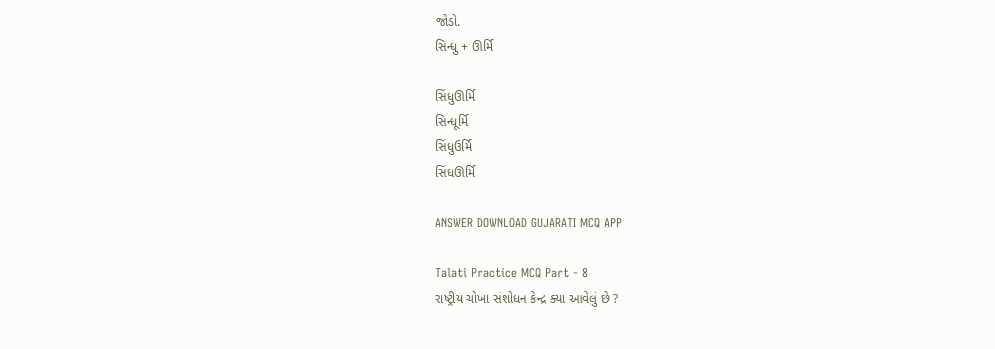જોડો‌.
સિન્ધુ + ઊર્મિ

સિંધુઊર્મિ
સિન્ધૂર્મિ
સિંધુઉર્મિ
સિંધઊર્મિ

ANSWER DOWNLOAD GUJARATI MCQ APP

Talati Practice MCQ Part - 8
રાષ્ટ્રીય ચોખા સંશોધન કેન્દ્ર ક્યા આવેલું છે ?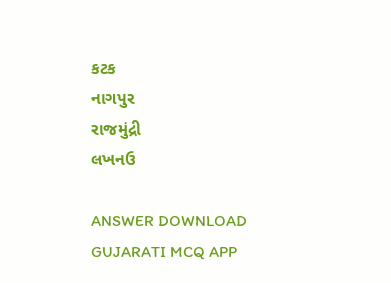કટક
નાગપુર
રાજમુંદ્રી
લખનઉ

ANSWER DOWNLOAD GUJARATI MCQ APP